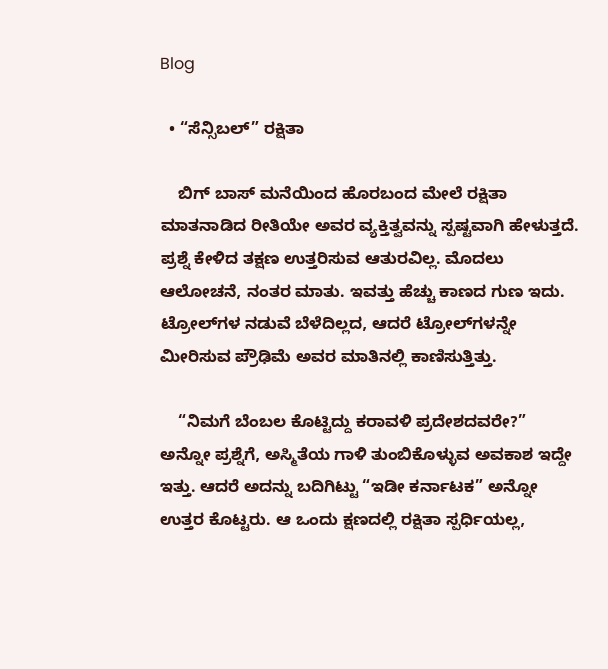Blog

  • “ಸೆನ್ಸಿಬಲ್” ರಕ್ಷಿತಾ

    ಬಿಗ್ ಬಾಸ್ ಮನೆಯಿಂದ ಹೊರಬಂದ ಮೇಲೆ ರಕ್ಷಿತಾ ಮಾತನಾಡಿದ ರೀತಿಯೇ ಅವರ ವ್ಯಕ್ತಿತ್ವವನ್ನು ಸ್ಪಷ್ಟವಾಗಿ ಹೇಳುತ್ತದೆ. ಪ್ರಶ್ನೆ ಕೇಳಿದ ತಕ್ಷಣ ಉತ್ತರಿಸುವ ಆತುರವಿಲ್ಲ. ಮೊದಲು ಆಲೋಚನೆ, ನಂತರ ಮಾತು. ಇವತ್ತು ಹೆಚ್ಚು ಕಾಣದ ಗುಣ ಇದು. ಟ್ರೋಲ್‌ಗಳ ನಡುವೆ ಬೆಳೆದಿಲ್ಲದ, ಆದರೆ ಟ್ರೋಲ್‌ಗಳನ್ನೇ ಮೀರಿಸುವ ಪ್ರೌಢಿಮೆ ಅವರ ಮಾತಿನಲ್ಲಿ ಕಾಣಿಸುತ್ತಿತ್ತು.

    “ನಿಮಗೆ ಬೆಂಬಲ ಕೊಟ್ಟಿದ್ದು ಕರಾವಳಿ ಪ್ರದೇಶದವರೇ?” ಅನ್ನೋ ಪ್ರಶ್ನೆಗೆ, ಅಸ್ಮಿತೆಯ ಗಾಳಿ ತುಂಬಿಕೊಳ್ಳುವ ಅವಕಾಶ ಇದ್ದೇ ಇತ್ತು. ಆದರೆ ಅದನ್ನು ಬದಿಗಿಟ್ಟು “ಇಡೀ ಕರ್ನಾಟಕ” ಅನ್ನೋ ಉತ್ತರ ಕೊಟ್ಟರು. ಆ ಒಂದು ಕ್ಷಣದಲ್ಲಿ ರಕ್ಷಿತಾ ಸ್ಪರ್ಧಿಯಲ್ಲ,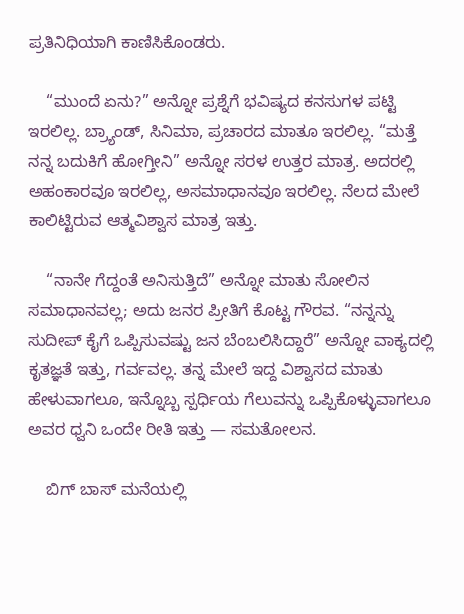ಪ್ರತಿನಿಧಿಯಾಗಿ ಕಾಣಿಸಿಕೊಂಡರು.

    “ಮುಂದೆ ಏನು?” ಅನ್ನೋ ಪ್ರಶ್ನೆಗೆ ಭವಿಷ್ಯದ ಕನಸುಗಳ ಪಟ್ಟಿ ಇರಲಿಲ್ಲ. ಬ್ರ್ಯಾಂಡ್‌, ಸಿನಿಮಾ, ಪ್ರಚಾರದ ಮಾತೂ ಇರಲಿಲ್ಲ. “ಮತ್ತೆ ನನ್ನ ಬದುಕಿಗೆ ಹೋಗ್ತೀನಿ” ಅನ್ನೋ ಸರಳ ಉತ್ತರ ಮಾತ್ರ. ಅದರಲ್ಲಿ ಅಹಂಕಾರವೂ ಇರಲಿಲ್ಲ, ಅಸಮಾಧಾನವೂ ಇರಲಿಲ್ಲ. ನೆಲದ ಮೇಲೆ ಕಾಲಿಟ್ಟಿರುವ ಆತ್ಮವಿಶ್ವಾಸ ಮಾತ್ರ ಇತ್ತು.

    “ನಾನೇ ಗೆದ್ದಂತೆ ಅನಿಸುತ್ತಿದೆ” ಅನ್ನೋ ಮಾತು ಸೋಲಿನ ಸಮಾಧಾನವಲ್ಲ; ಅದು ಜನರ ಪ್ರೀತಿಗೆ ಕೊಟ್ಟ ಗೌರವ. “ನನ್ನನ್ನು ಸುದೀಪ್ ಕೈಗೆ ಒಪ್ಪಿಸುವಷ್ಟು ಜನ ಬೆಂಬಲಿಸಿದ್ದಾರೆ” ಅನ್ನೋ ವಾಕ್ಯದಲ್ಲಿ ಕೃತಜ್ಞತೆ ಇತ್ತು, ಗರ್ವವಲ್ಲ. ತನ್ನ ಮೇಲೆ ಇದ್ದ ವಿಶ್ವಾಸದ ಮಾತು ಹೇಳುವಾಗಲೂ, ಇನ್ನೊಬ್ಬ ಸ್ಪರ್ಧಿಯ ಗೆಲುವನ್ನು ಒಪ್ಪಿಕೊಳ್ಳುವಾಗಲೂ ಅವರ ಧ್ವನಿ ಒಂದೇ ರೀತಿ ಇತ್ತು — ಸಮತೋಲನ.

    ಬಿಗ್ ಬಾಸ್ ಮನೆಯಲ್ಲಿ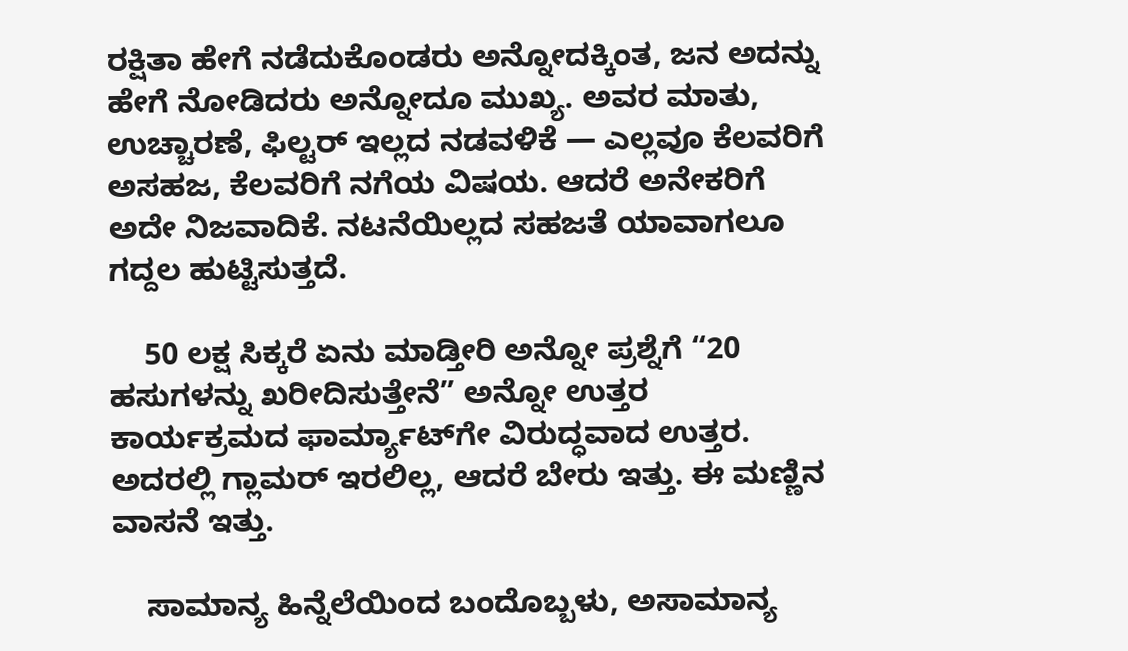ರಕ್ಷಿತಾ ಹೇಗೆ ನಡೆದುಕೊಂಡರು ಅನ್ನೋದಕ್ಕಿಂತ, ಜನ ಅದನ್ನು ಹೇಗೆ ನೋಡಿದರು ಅನ್ನೋದೂ ಮುಖ್ಯ. ಅವರ ಮಾತು, ಉಚ್ಚಾರಣೆ, ಫಿಲ್ಟರ್ ಇಲ್ಲದ ನಡವಳಿಕೆ — ಎಲ್ಲವೂ ಕೆಲವರಿಗೆ ಅಸಹಜ, ಕೆಲವರಿಗೆ ನಗೆಯ ವಿಷಯ. ಆದರೆ ಅನೇಕರಿಗೆ ಅದೇ ನಿಜವಾದಿಕೆ. ನಟನೆಯಿಲ್ಲದ ಸಹಜತೆ ಯಾವಾಗಲೂ ಗದ್ದಲ ಹುಟ್ಟಿಸುತ್ತದೆ.

    50 ಲಕ್ಷ ಸಿಕ್ಕರೆ ಏನು ಮಾಡ್ತೀರಿ ಅನ್ನೋ ಪ್ರಶ್ನೆಗೆ “20 ಹಸುಗಳನ್ನು ಖರೀದಿಸುತ್ತೇನೆ” ಅನ್ನೋ ಉತ್ತರ ಕಾರ್ಯಕ್ರಮದ ಫಾರ್ಮ್ಯಾಟ್‌ಗೇ ವಿರುದ್ಧವಾದ ಉತ್ತರ. ಅದರಲ್ಲಿ ಗ್ಲಾಮರ್ ಇರಲಿಲ್ಲ, ಆದರೆ ಬೇರು ಇತ್ತು. ಈ ಮಣ್ಣಿನ ವಾಸನೆ ಇತ್ತು.

    ಸಾಮಾನ್ಯ ಹಿನ್ನೆಲೆಯಿಂದ ಬಂದೊಬ್ಬಳು, ಅಸಾಮಾನ್ಯ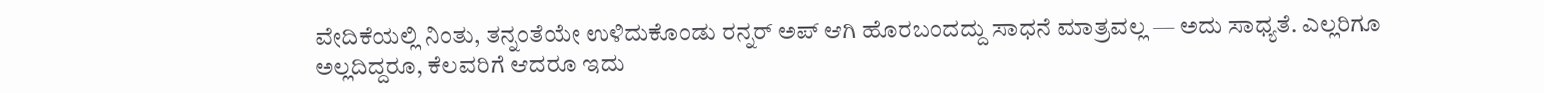ವೇದಿಕೆಯಲ್ಲಿ ನಿಂತು, ತನ್ನಂತೆಯೇ ಉಳಿದುಕೊಂಡು ರನ್ನರ್ ಅಪ್ ಆಗಿ ಹೊರಬಂದದ್ದು ಸಾಧನೆ ಮಾತ್ರವಲ್ಲ — ಅದು ಸಾಧ್ಯತೆ. ಎಲ್ಲರಿಗೂ ಅಲ್ಲದಿದ್ದರೂ, ಕೆಲವರಿಗೆ ಆದರೂ ಇದು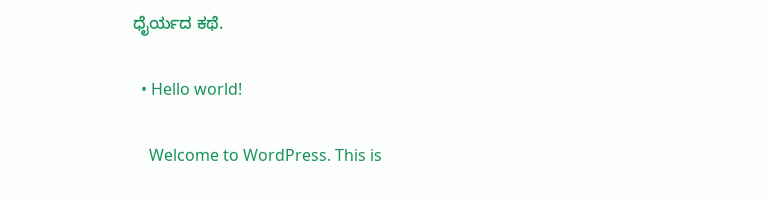ಧೈರ್ಯದ ಕಥೆ.

  • Hello world!

    Welcome to WordPress. This is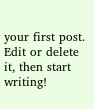your first post. Edit or delete it, then start writing!